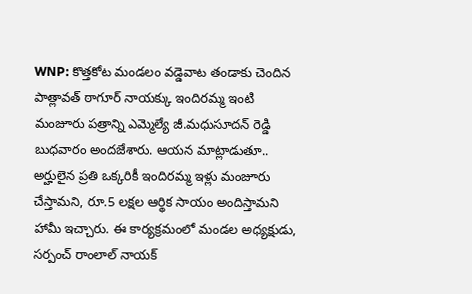WNP: కొత్తకోట మండలం వడ్డెవాట తండాకు చెందిన పాత్లావత్ ఠాగూర్ నాయక్కు ఇందిరమ్మ ఇంటి మంజూరు పత్రాన్ని ఎమ్మెల్యే జీ.మధుసూదన్ రెడ్డి బుధవారం అందజేశారు. ఆయన మాట్లాడుతూ.. అర్హులైన ప్రతి ఒక్కరికీ ఇందిరమ్మ ఇళ్లు మంజూరు చేస్తామని, రూ.5 లక్షల ఆర్థిక సాయం అందిస్తామని హామీ ఇచ్చారు. ఈ కార్యక్రమంలో మండల అధ్యక్షుడు, సర్పంచ్ రాంలాల్ నాయక్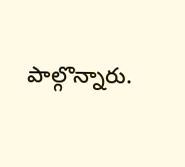పాల్గొన్నారు.